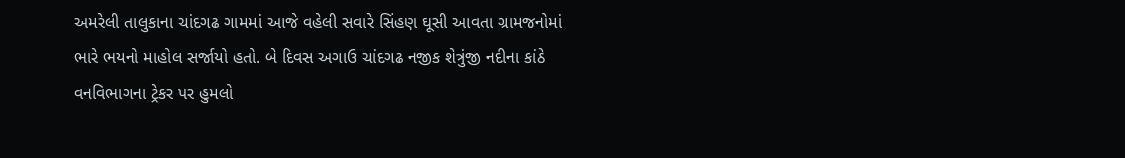અમરેલી તાલુકાના ચાંદગઢ ગામમાં આજે વહેલી સવારે સિંહણ ઘૂસી આવતા ગ્રામજનોમાં ભારે ભયનો માહોલ સર્જાયો હતો. બે દિવસ અગાઉ ચાંદગઢ નજીક શેત્રુંજી નદીના કાંઠે વનવિભાગના ટ્રેકર પર હુમલો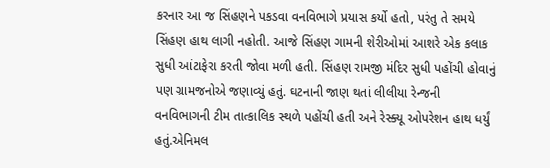કરનાર આ જ સિંહણને પકડવા વનવિભાગે પ્રયાસ કર્યો હતો, પરંતુ તે સમયે સિંહણ હાથ લાગી નહોતી. આજે સિંહણ ગામની શેરીઓમાં આશરે એક કલાક સુધી આંટાફેરા કરતી જોવા મળી હતી. સિંહણ રામજી મંદિર સુધી પહોંચી હોવાનું પણ ગ્રામજનોએ જણાવ્યું હતું. ઘટનાની જાણ થતાં લીલીયા રેન્જની વનવિભાગની ટીમ તાત્કાલિક સ્થળે પહોંચી હતી અને રેસ્ક્યૂ ઓપરેશન હાથ ધર્યું હતું.એનિમલ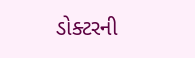ડોક્ટરની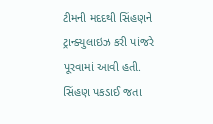ટીમની મદદથી સિંહણને ટ્રાન્ક્યુલાઇઝ કરી પાંજરે પૂરવામાં આવી હતી. સિંહણ પકડાઈ જતા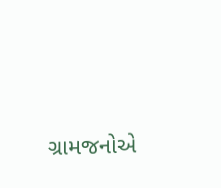ગ્રામજનોએ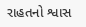રાહતનો શ્વાસ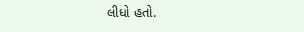લીધો હતો.